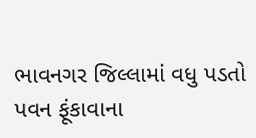ભાવનગર જિલ્લામાં વધુ પડતો પવન ફૂંકાવાના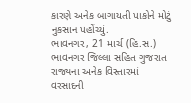કારણે અનેક બાગાયતી પાકોને મોટું નુકસાન પહોંચ્યું.
ભાવનગર, 21 માર્ચ (હિ.સ.) ભાવનગર જિલ્લા સહિત ગુજરાત રાજ્યના અનેક વિસ્તારમાં વરસાદની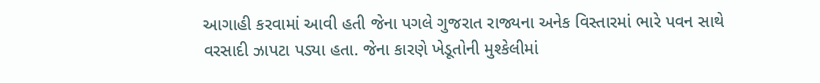આગાહી કરવામાં આવી હતી જેના પગલે ગુજરાત રાજ્યના અનેક વિસ્તારમાં ભારે પવન સાથે વરસાદી ઝાપટા પડ્યા હતા. જેના કારણે ખેડૂતોની મુશ્કેલીમાં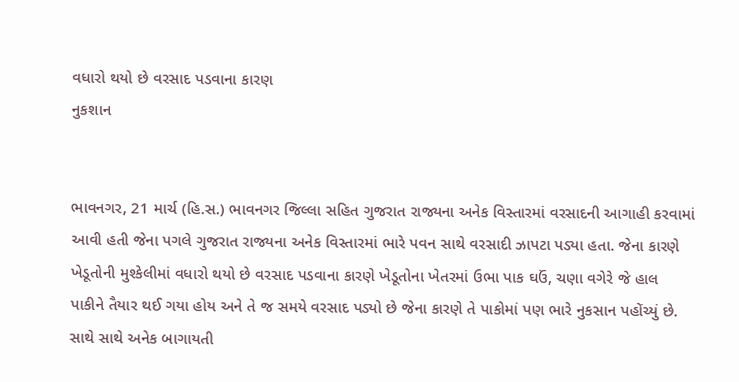વધારો થયો છે વરસાદ પડવાના કારણ
નુકશાન


ભાવનગર, 21 માર્ચ (હિ.સ.) ભાવનગર જિલ્લા સહિત ગુજરાત રાજ્યના અનેક વિસ્તારમાં વરસાદની આગાહી કરવામાં આવી હતી જેના પગલે ગુજરાત રાજ્યના અનેક વિસ્તારમાં ભારે પવન સાથે વરસાદી ઝાપટા પડ્યા હતા. જેના કારણે ખેડૂતોની મુશ્કેલીમાં વધારો થયો છે વરસાદ પડવાના કારણે ખેડૂતોના ખેતરમાં ઉભા પાક ઘઉં, ચણા વગેરે જે હાલ પાકીને તૈયાર થઈ ગયા હોય અને તે જ સમયે વરસાદ પડ્યો છે જેના કારણે તે પાકોમાં પણ ભારે નુકસાન પહોંચ્યું છે. સાથે સાથે અનેક બાગાયતી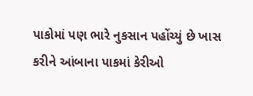પાકોમાં પણ ભારે નુકસાન પહોંચ્યું છે ખાસ કરીને આંબાના પાકમાં કેરીઓ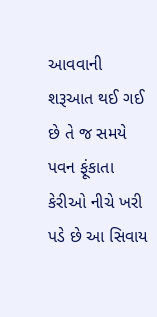આવવાની શરૂઆત થઈ ગઈ છે તે જ સમયે પવન ફૂંકાતા કેરીઓ નીચે ખરી પડે છે આ સિવાય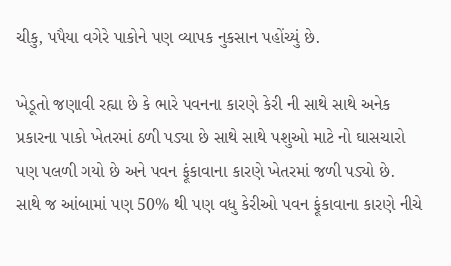ચીકુ, પપૈયા વગેરે પાકોને પણ વ્યાપક નુકસાન પહોંચ્યું છે.

ખેડૂતો જણાવી રહ્યા છે કે ભારે પવનના કારણે કેરી ની સાથે સાથે અનેક પ્રકારના પાકો ખેતરમાં ઠળી પડ્યા છે સાથે સાથે પશુઓ માટે નો ઘાસચારો પણ પલળી ગયો છે અને પવન ફૂંકાવાના કારણે ખેતરમાં જળી પડ્યો છે. સાથે જ આંબામાં પણ 50% થી પણ વધુ કેરીઓ પવન ફૂંકાવાના કારણે નીચે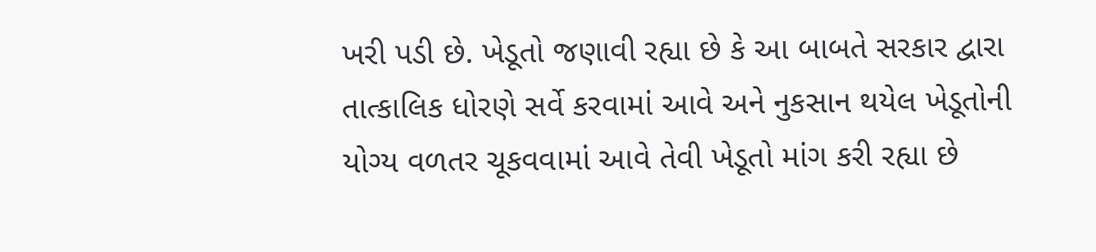ખરી પડી છે. ખેડૂતો જણાવી રહ્યા છે કે આ બાબતે સરકાર દ્વારા તાત્કાલિક ધોરણે સર્વે કરવામાં આવે અને નુકસાન થયેલ ખેડૂતોની યોગ્ય વળતર ચૂકવવામાં આવે તેવી ખેડૂતો માંગ કરી રહ્યા છે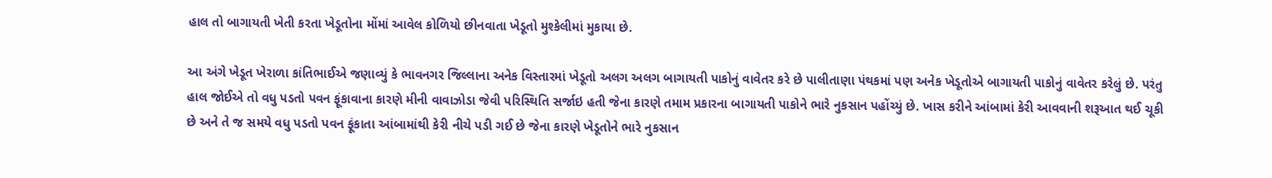હાલ તો બાગાયતી ખેતી કરતા ખેડૂતોના મોંમાં આવેલ કોળિયો છીનવાતા ખેડૂતો મુશ્કેલીમાં મુકાયા છે.

આ અંગે ખેડૂત ખેરાળા કાંતિભાઈએ જણાવ્યું કે ભાવનગર જિલ્લાના અનેક વિસ્તારમાં ખેડૂતો અલગ અલગ બાગાયતી પાકોનું વાવેતર કરે છે પાલીતાણા પંથકમાં પણ અનેક ખેડૂતોએ બાગાયતી પાકોનું વાવેતર કરેલું છે. પરંતુ હાલ જોઈએ તો વધુ પડતો પવન ફૂંકાવાના કારણે મીની વાવાઝોડા જેવી પરિસ્થિતિ સર્જાઇ હતી જેના કારણે તમામ પ્રકારના બાગાયતી પાકોને ભારે નુકસાન પહોંચ્યું છે. ખાસ કરીને આંબામાં કેરી આવવાની શરૂઆત થઈ ચૂકી છે અને તે જ સમયે વધુ પડતો પવન ફૂંકાતા આંબામાંથી કેરી નીચે પડી ગઈ છે જેના કારણે ખેડૂતોને ભારે નુકસાન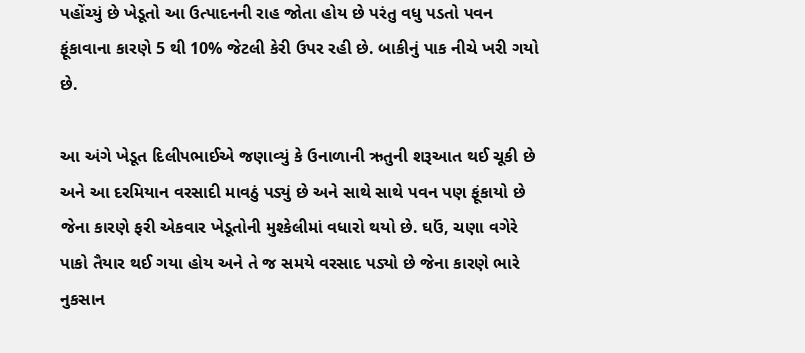પહોંચ્યું છે ખેડૂતો આ ઉત્પાદનની રાહ જોતા હોય છે પરંતુ વધુ પડતો પવન ફૂંકાવાના કારણે 5 થી 10% જેટલી કેરી ઉપર રહી છે. બાકીનું પાક નીચે ખરી ગયો છે.

આ અંગે ખેડૂત દિલીપભાઈએ જણાવ્યું કે ઉનાળાની ઋતુની શરૂઆત થઈ ચૂકી છે અને આ દરમિયાન વરસાદી માવઠું પડ્યું છે અને સાથે સાથે પવન પણ ફૂંકાયો છે જેના કારણે ફરી એકવાર ખેડૂતોની મુશ્કેલીમાં વધારો થયો છે. ઘઉં, ચણા વગેરે પાકો તૈયાર થઈ ગયા હોય અને તે જ સમયે વરસાદ પડ્યો છે જેના કારણે ભારે નુકસાન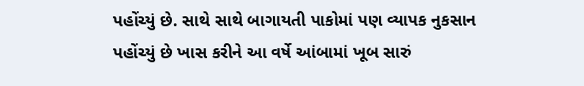પહોંચ્યું છે. સાથે સાથે બાગાયતી પાકોમાં પણ વ્યાપક નુકસાન પહોંચ્યું છે ખાસ કરીને આ વર્ષે આંબામાં ખૂબ સારું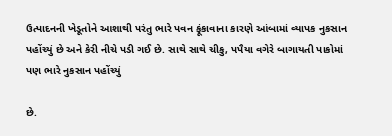ઉત્પાદનની ખેડૂતોને આશાથી પરંતુ ભારે પવન ફૂંકાવાના કારણે આંબામાં વ્યાપક નુકસાન પહોંચ્યું છે અને કેરી નીચે પડી ગઈ છે. સાથે સાથે ચીકુ, પપૈયા વગેરે બાગાયતી પાકોમાં પણ ભારે નુકસાન પહોંચ્યું

છે.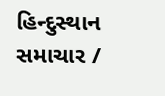હિન્દુસ્થાન સમાચાર /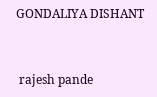GONDALIYA DISHANT


 rajesh pande